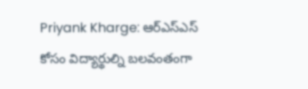Priyank Kharge: ఆర్ఎస్ఎస్ కోసం విద్యార్థుల్ని బలవంతంగా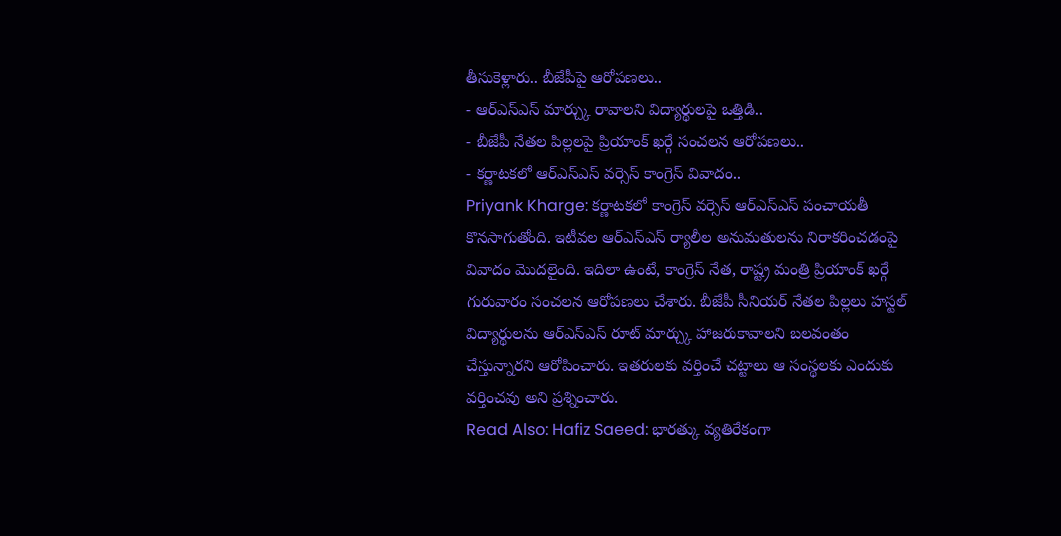తీసుకెళ్లారు.. బీజేపీపై ఆరోపణలు..
- ఆర్ఎస్ఎస్ మార్చ్కు రావాలని విద్యార్థులపై ఒత్తిడి..
- బీజేపీ నేతల పిల్లలపై ప్రియాంక్ ఖర్గే సంచలన ఆరోపణలు..
- కర్ణాటకలో ఆర్ఎస్ఎస్ వర్సెస్ కాంగ్రెస్ వివాదం..
Priyank Kharge: కర్ణాటకలో కాంగ్రెస్ వర్సెస్ ఆర్ఎస్ఎస్ పంచాయతీ కొనసాగుతోంది. ఇటీవల ఆర్ఎస్ఎస్ ర్యాలీల అనుమతులను నిరాకరించడంపై వివాదం మొదలైంది. ఇదిలా ఉంటే, కాంగ్రెస్ నేత, రాష్ట్ర మంత్రి ప్రియాంక్ ఖర్గే గురువారం సంచలన ఆరోపణలు చేశారు. బీజేపీ సీనియర్ నేతల పిల్లలు హస్టల్ విద్యార్థులను ఆర్ఎస్ఎస్ రూట్ మార్చ్కు హాజరుకావాలని బలవంతం చేస్తున్నారని ఆరోపించారు. ఇతరులకు వర్తించే చట్టాలు ఆ సంస్థలకు ఎందుకు వర్తించవు అని ప్రశ్నించారు.
Read Also: Hafiz Saeed: భారత్కు వ్యతిరేకంగా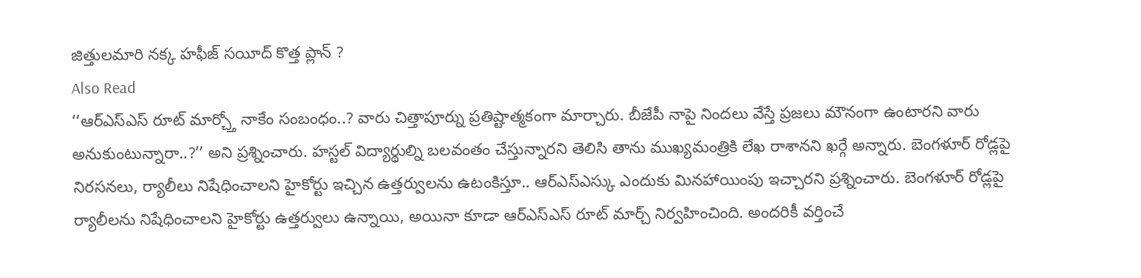జిత్తులమారి నక్క హఫీజ్ సయీద్ కొత్త ప్లాన్ ?
Also Read
‘‘ఆర్ఎస్ఎస్ రూట్ మార్చ్తో నాకేం సంబంధం..? వారు చిత్తాపూర్ను ప్రతిష్టాత్మకంగా మార్చారు. బీజేపీ నాపై నిందలు వేస్తే ప్రజలు మౌనంగా ఉంటారని వారు అనుకుంటున్నారా..?’’ అని ప్రశ్నించారు. హస్టల్ విద్యార్థుల్ని బలవంతం చేస్తున్నారని తెలిసి తాను ముఖ్యమంత్రికి లేఖ రాశానని ఖర్గే అన్నారు. బెంగళూర్ రోడ్లపై నిరసనలు, ర్యాలీలు నిషేధించాలని హైకోర్టు ఇచ్చిన ఉత్తర్వులను ఉటంకిస్తూ.. ఆర్ఎస్ఎస్కు ఎందుకు మినహాయింపు ఇచ్చారని ప్రశ్నించారు. బెంగళూర్ రోడ్లపై ర్యాలీలను నిషేధించాలని హైకోర్టు ఉత్తర్వులు ఉన్నాయి, అయినా కూడా ఆర్ఎస్ఎస్ రూట్ మార్చ్ నిర్వహించింది. అందరికీ వర్తించే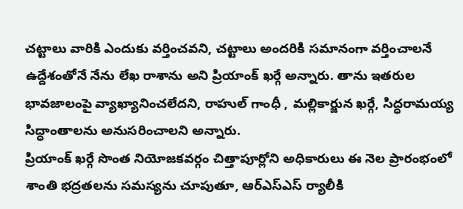చట్టాలు వారికి ఎందుకు వర్తించవని, చట్టాలు అందరికి సమానంగా వర్తించాలనే ఉద్దేశంతోనే నేను లేఖ రాశాను అని ప్రియాంక్ ఖర్గే అన్నారు. తాను ఇతరుల భావజాలంపై వ్యాఖ్యానించలేదని, రాహుల్ గాంధీ , మల్లికార్జున ఖర్గే, సిద్ధరామయ్య సిద్ధాంతాలను అనుసరించాలని అన్నారు.
ప్రియాంక్ ఖర్గే సొంత నియోజకవర్గం చిత్తాపూర్లోని అధికారులు ఈ నెల ప్రారంభంలో శాంతి భద్రతలను సమస్యను చూపుతూ, ఆర్ఎస్ఎస్ ర్యాలీకి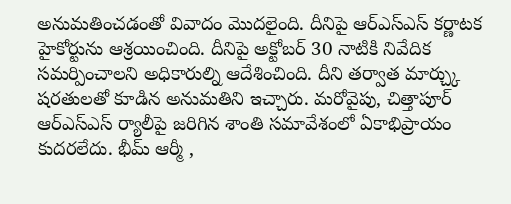అనుమతించడంతో వివాదం మొదలైంది. దీనిపై ఆర్ఎస్ఎస్ కర్ణాటక హైకోర్టును ఆశ్రయించింది. దీనిపై అక్టోబర్ 30 నాటికి నివేదిక సమర్పించాలని అధికారుల్ని ఆదేశించింది. దీని తర్వాత మార్చ్కు షరతులతో కూడిన అనుమతిని ఇచ్చారు. మరోవైపు, చిత్తాపూర్ ఆర్ఎస్ఎస్ ర్యాలీపై జరిగిన శాంతి సమావేశంలో ఏకాభిప్రాయం కుదరలేదు. భీమ్ ఆర్మీ ,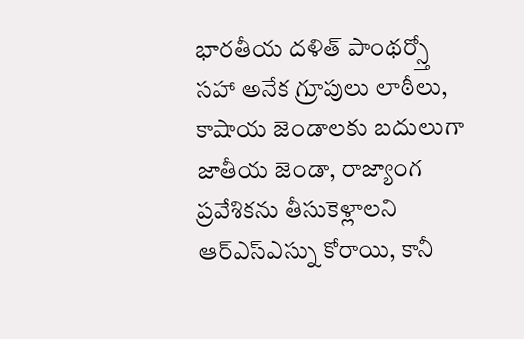భారతీయ దళిత్ పాంథర్స్తో సహా అనేక గ్రూపులు లాఠీలు, కాషాయ జెండాలకు బదులుగా జాతీయ జెండా, రాజ్యాంగ ప్రవేశికను తీసుకెళ్లాలని ఆర్ఎస్ఎస్ను కోరాయి, కానీ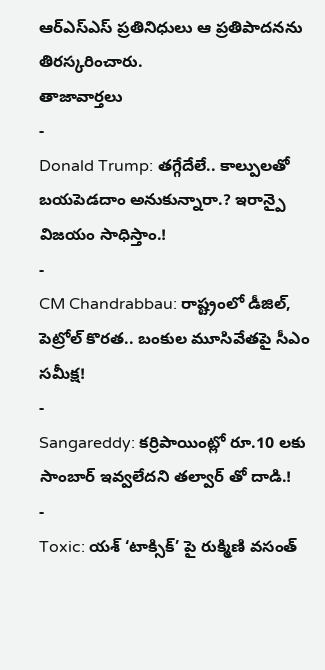ఆర్ఎస్ఎస్ ప్రతినిధులు ఆ ప్రతిపాదనను తిరస్కరించారు.
తాజావార్తలు
-
Donald Trump: తగ్గేదేలే.. కాల్పులతో బయపెడదాం అనుకున్నారా.? ఇరాన్పై విజయం సాధిస్తాం.!
-
CM Chandrabbau: రాష్ట్రంలో డీజిల్, పెట్రోల్ కొరత.. బంకుల మూసివేతపై సీఎం సమీక్ష!
-
Sangareddy: కర్రిపాయింట్లో రూ.10 లకు సాంబార్ ఇవ్వలేదని తల్వార్ తో దాడి.!
-
Toxic: యశ్ ‘టాక్సిక్’ పై రుక్మిణి వసంత్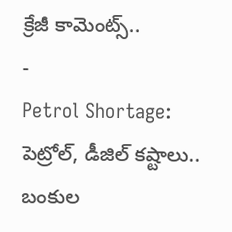క్రేజీ కామెంట్స్..
-
Petrol Shortage: పెట్రోల్, డీజిల్ కష్టాలు.. బంకుల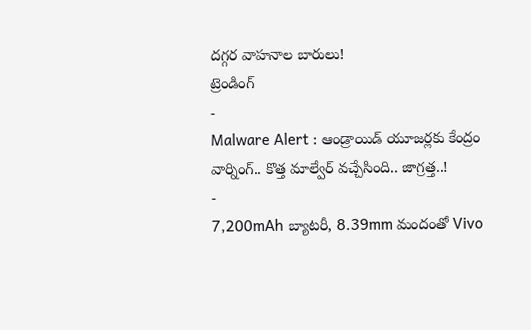దగ్గర వాహనాల బారులు!
ట్రెండింగ్
-
Malware Alert : ఆండ్రాయిడ్ యూజర్లకు కేంద్రం వార్నింగ్.. కొత్త మాల్వేర్ వచ్చేసింది.. జాగ్రత్త..!
-
7,200mAh బ్యాటరీ, 8.39mm మందంతో Vivo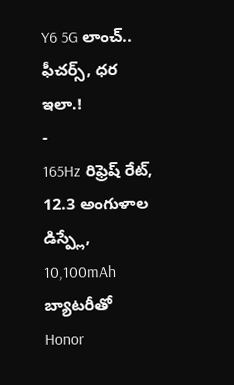Y6 5G లాంచ్.. ఫీచర్స్, ధర ఇలా.!
-
165Hz రిఫ్రెష్ రేట్, 12.3 అంగుళాల డిస్ప్లే, 10,100mAh బ్యాటరీతో Honor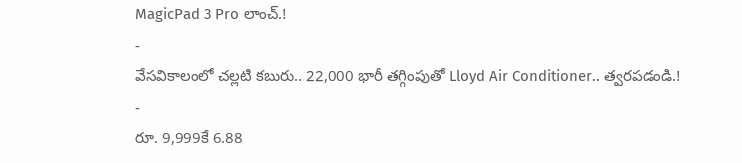MagicPad 3 Pro లాంచ్.!
-
వేసవికాలంలో చల్లటి కబురు.. 22,000 భారీ తగ్గింపుతో Lloyd Air Conditioner.. త్వరపడండి.!
-
రూ. 9,999కే 6.88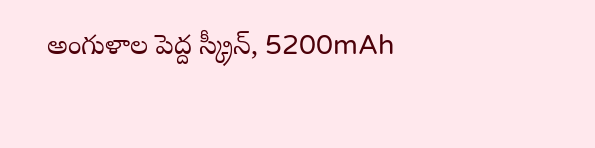అంగుళాల పెద్ద స్క్రీన్, 5200mAh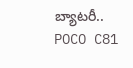బ్యాటరీ.. POCO C81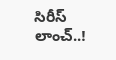సిరీస్ లాంచ్..!